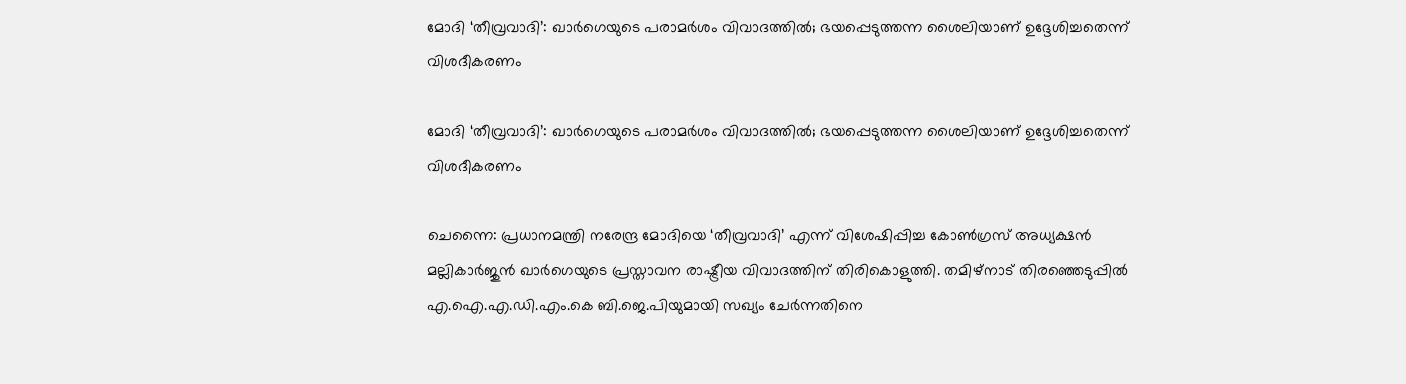മോദി ‘തീവ്രവാദി’: ഖാർഗെയുടെ പരാമർശം വിവാദത്തിൽ; ഭയപ്പെടുത്തന്ന ശൈലിയാണ് ഉദ്ദേശിച്ചതെന്ന് വിശദീകരണം

മോദി ‘തീവ്രവാദി’: ഖാർഗെയുടെ പരാമർശം വിവാദത്തിൽ; ഭയപ്പെടുത്തന്ന ശൈലിയാണ് ഉദ്ദേശിച്ചതെന്ന് വിശദീകരണം

ചെന്നൈ: പ്രധാനമന്ത്രി നരേന്ദ്ര മോദിയെ ‘തീവ്രവാദി’ എന്ന് വിശേഷിപ്പിച്ച കോൺഗ്രസ് അധ്യക്ഷൻ മല്ലികാർജുൻ ഖാർഗെയുടെ പ്രസ്താവന രാഷ്ട്രീയ വിവാദത്തിന് തിരികൊളുത്തി. തമിഴ്‌നാട് തിരഞ്ഞെടുപ്പിൽ എ.ഐ.എ.ഡി.എം.കെ ബി.ജെ.പിയുമായി സഖ്യം ചേർന്നതിനെ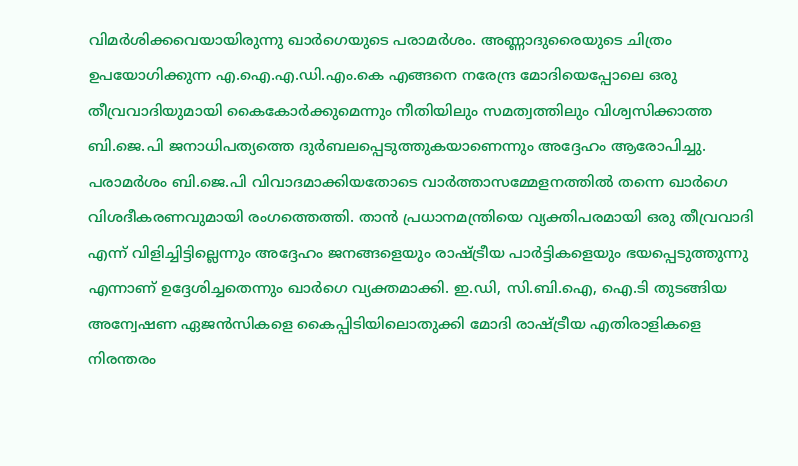വിമർശിക്കവെയായിരുന്നു ഖാർഗെയുടെ പരാമർശം. അണ്ണാദുരൈയുടെ ചിത്രം ഉപയോഗിക്കുന്ന എ.ഐ.എ.ഡി.എം.കെ എങ്ങനെ നരേന്ദ്ര മോദിയെപ്പോലെ ഒരു തീവ്രവാദിയുമായി കൈകോർക്കുമെന്നും നീതിയിലും സമത്വത്തിലും വിശ്വസിക്കാത്ത ബി.ജെ.പി ജനാധിപത്യത്തെ ദുർബലപ്പെടുത്തുകയാണെന്നും അദ്ദേഹം ആരോപിച്ചു. പരാമർശം ബി.ജെ.പി വിവാദമാക്കിയതോടെ വാർത്താസമ്മേളനത്തിൽ തന്നെ ഖാർഗെ വിശദീകരണവുമായി രംഗത്തെത്തി. താൻ പ്രധാനമന്ത്രിയെ വ്യക്തിപരമായി ഒരു തീവ്രവാദി എന്ന് വിളിച്ചിട്ടില്ലെന്നും അദ്ദേഹം ജനങ്ങളെയും രാഷ്ട്രീയ പാർട്ടികളെയും ഭയപ്പെടുത്തുന്നു എന്നാണ് ഉദ്ദേശിച്ചതെന്നും ഖാർഗെ വ്യക്തമാക്കി. ഇ.ഡി, സി.ബി.ഐ, ഐ.ടി തുടങ്ങിയ അന്വേഷണ ഏജൻസികളെ കൈപ്പിടിയിലൊതുക്കി മോദി രാഷ്ട്രീയ എതിരാളികളെ നിരന്തരം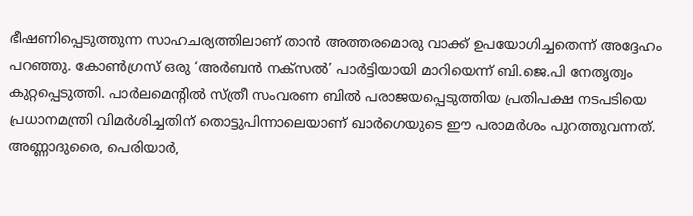ഭീഷണിപ്പെടുത്തുന്ന സാഹചര്യത്തിലാണ് താൻ അത്തരമൊരു വാക്ക് ഉപയോഗിച്ചതെന്ന് അദ്ദേഹം പറഞ്ഞു. കോൺഗ്രസ് ഒരു ‘അർബൻ നക്സൽ’ പാർട്ടിയായി മാറിയെന്ന് ബി.ജെ.പി നേതൃത്വം കുറ്റപ്പെടുത്തി. പാർലമെന്റിൽ സ്ത്രീ സംവരണ ബിൽ പരാജയപ്പെടുത്തിയ പ്രതിപക്ഷ നടപടിയെ പ്രധാനമന്ത്രി വിമർശിച്ചതിന് തൊട്ടുപിന്നാലെയാണ് ഖാർഗെയുടെ ഈ പരാമർശം പുറത്തുവന്നത്. അണ്ണാദുരൈ, പെരിയാർ,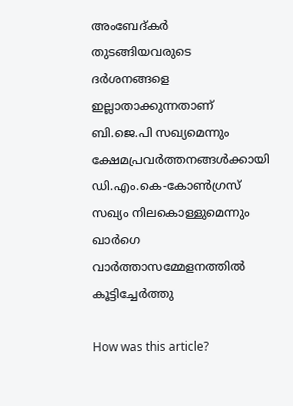അംബേദ്കർ തുടങ്ങിയവരുടെ ദർശനങ്ങളെ ഇല്ലാതാക്കുന്നതാണ് ബി.ജെ.പി സഖ്യമെന്നും ക്ഷേമപ്രവർത്തനങ്ങൾക്കായി ഡി.എം.കെ-കോൺഗ്രസ് സഖ്യം നിലകൊള്ളുമെന്നും ഖാർഗെ വാർത്താസമ്മേളനത്തിൽ കൂട്ടിച്ചേർത്തു

How was this article?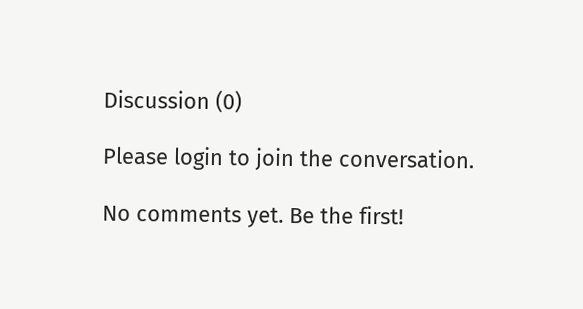Discussion (0)

Please login to join the conversation.

No comments yet. Be the first!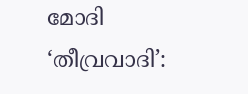മോദി ‘തീവ്രവാദി’: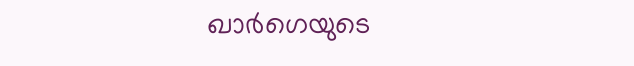ഖാർഗെയുടെ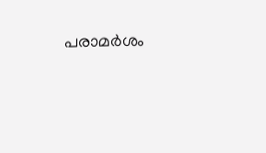പരാമർശം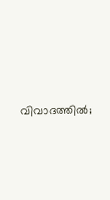വിവാദത്തിൽ;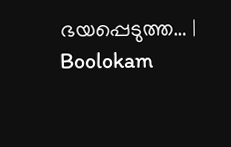ഭയപ്പെടുത്ത… | Boolokam